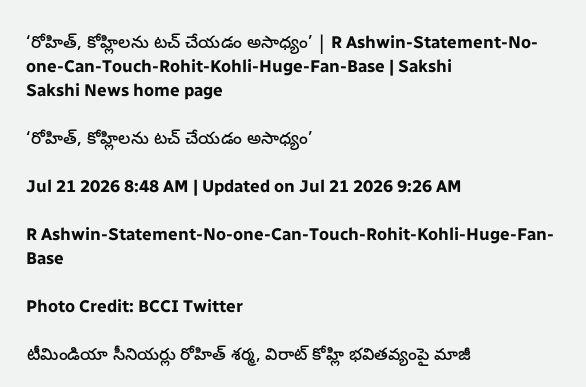‘రోహిత్‌, కోహ్లిలను టచ్ చేయడం అసాధ్యం’ | R Ashwin-Statement-No-one-Can-Touch-Rohit-Kohli-Huge-Fan-Base | Sakshi
Sakshi News home page

‘రోహిత్‌, కోహ్లిలను టచ్ చేయడం అసాధ్యం’

Jul 21 2026 8:48 AM | Updated on Jul 21 2026 9:26 AM

R Ashwin-Statement-No-one-Can-Touch-Rohit-Kohli-Huge-Fan-Base

Photo Credit: BCCI Twitter

టీమిండియా సీనియ‌ర్లు రోహిత్ శ‌ర్మ‌, విరాట్ కోహ్లి భ‌విత‌వ్యంపై మాజీ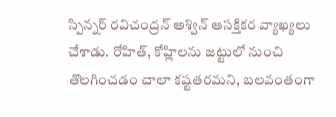స్పిన్న‌ర్ ర‌విచంద్ర‌న్ అశ్విన్ ఆస‌క్తిక‌ర వ్యాఖ్య‌లు చేశాడు. రోహిత్‌, కోహ్లిల‌ను జ‌ట్టులో నుంచి తొల‌గించ‌డం చాలా క‌ష్ట‌త‌ర‌మ‌ని, బ‌ల‌వంతంగా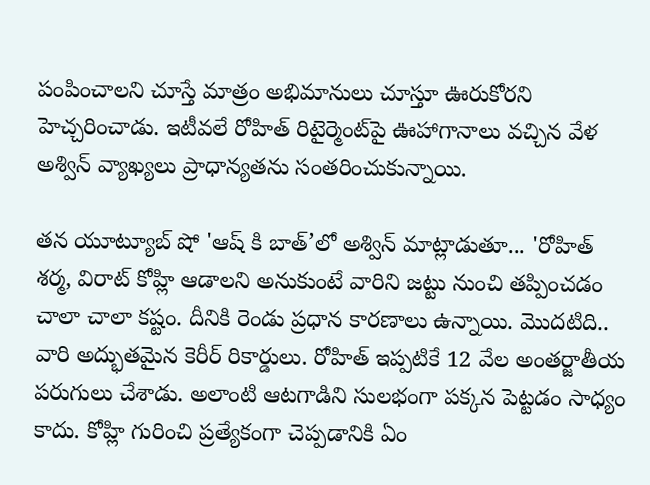పంపించాల‌ని చూస్తే మాత్రం అభిమానులు చూస్తూ ఊరుకోర‌ని హెచ్చ‌రించాడు. ఇటీవ‌లే రోహిత్ రిటైర్మెంట్‌పై ఊహాగానాలు వ‌చ్చిన వేళ అశ్విన్ వ్యాఖ్య‌లు ప్రాధాన్య‌త‌ను సంత‌రించుకున్నాయి.

తన యూట్యూబ్ షో 'ఆష్ కి బాత్‌’లో అశ్విన్‌ మాట్లాడుతూ... 'రోహిత్ శర్మ, విరాట్ కోహ్లి ఆడాలని అనుకుంటే వారిని జట్టు నుంచి తప్పించడం చాలా చాలా కష్టం. దీనికి రెండు ప్రధాన కారణాలు ఉన్నాయి. మొదటిది.. వారి అద్భుతమైన కెరీర్ రికార్డులు. రోహిత్ ఇప్పటికే 12 వేల అంతర్జాతీయ పరుగులు చేశాడు. అలాంటి ఆటగాడిని సులభంగా పక్కన పెట్టడం సాధ్యం కాదు. కోహ్లి గురించి ప్ర‌త్యేకంగా చెప్ప‌డానికి ఏం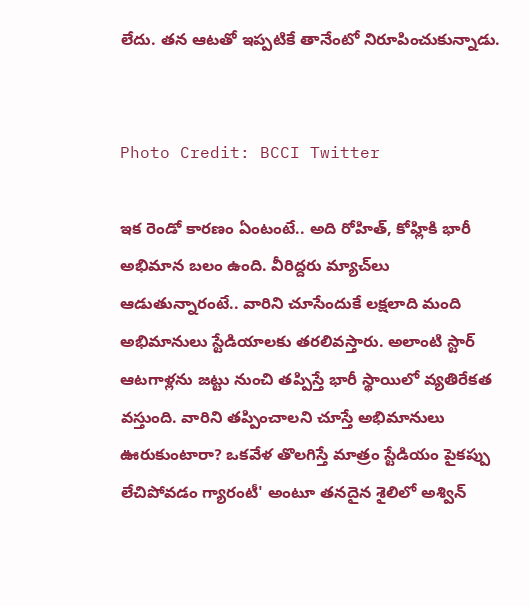లేదు. త‌న ఆట‌తో ఇప్ప‌టికే తానేంటో నిరూపించుకున్నాడు.


Photo Credit: BCCI Twitter

ఇక‌ రెండో కార‌ణం ఏంటంటే.. అది రోహిత్‌, కోహ్లికి భారీ అభిమాన బ‌లం ఉంది. వీరిద్ద‌రు మ్యాచ్‌లు ఆడుతున్నారంటే.. వారిని చూసేందుకే లక్షలాది మంది అభిమానులు స్టేడియాలకు త‌ర‌లివస్తారు. అలాంటి స్టార్ ఆటగాళ్లను జట్టు నుంచి తప్పిస్తే భారీ స్థాయిలో వ్యతిరేకత వస్తుంది. వారిని తప్పించాల‌ని చూస్తే అభిమానులు ఊరుకుంటారా? ఒక‌వేళ తొలగిస్తే మాత్రం స్టేడియం పైకప్పు లేచిపోవ‌డం గ్యారంటీ' అంటూ తనదైన శైలిలో అశ్విన్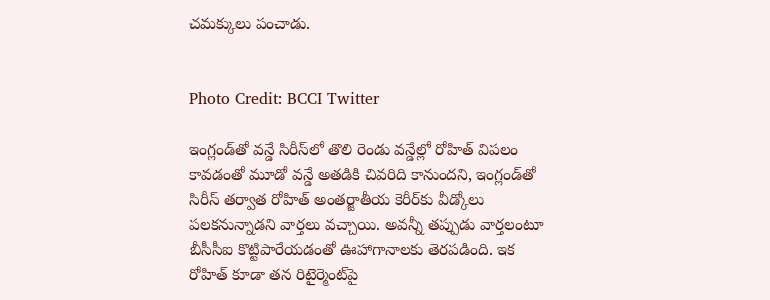చ‌మ‌క్కులు పంచాడు.


Photo Credit: BCCI Twitter

ఇంగ్లండ్‌తో వన్డే సిరీస్‌లో తొలి రెండు వన్డేల్లో రోహిత్‌ విపలం కావడంతో మూడో వన్డే అతడికి చివరిది కానుందని, ఇంగ్లండ్‌తో సిరీస్‌ తర్వాత రోహిత్‌ అంతర్జాతీయ కెరీర్‌కు వీడ్కోలు పలకనున్నాడని వార్తలు వచ్చాయి. అవన్నీ తప్పుడు వార్తలంటూ బీసీసీఐ కొట్టిపారేయడంతో ఊహాగానాలకు తెరపడింది. ఇక రోహిత్‌ కూడా తన రిటైర్మెంట్‌పై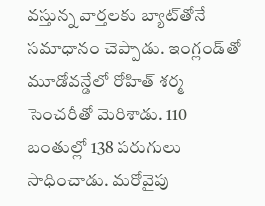వస్తున్న వార్తలకు బ్యాట్‌తోనే సమాధానం చెప్పాడు. ఇంగ్లండ్‌తో మూడోవన్డేలో రోహిత్‌ శర్మ సెంచరీతో మెరిశాడు. 110 బంతుల్లో 138 పరుగులు సాధించాడు. మరోవైపు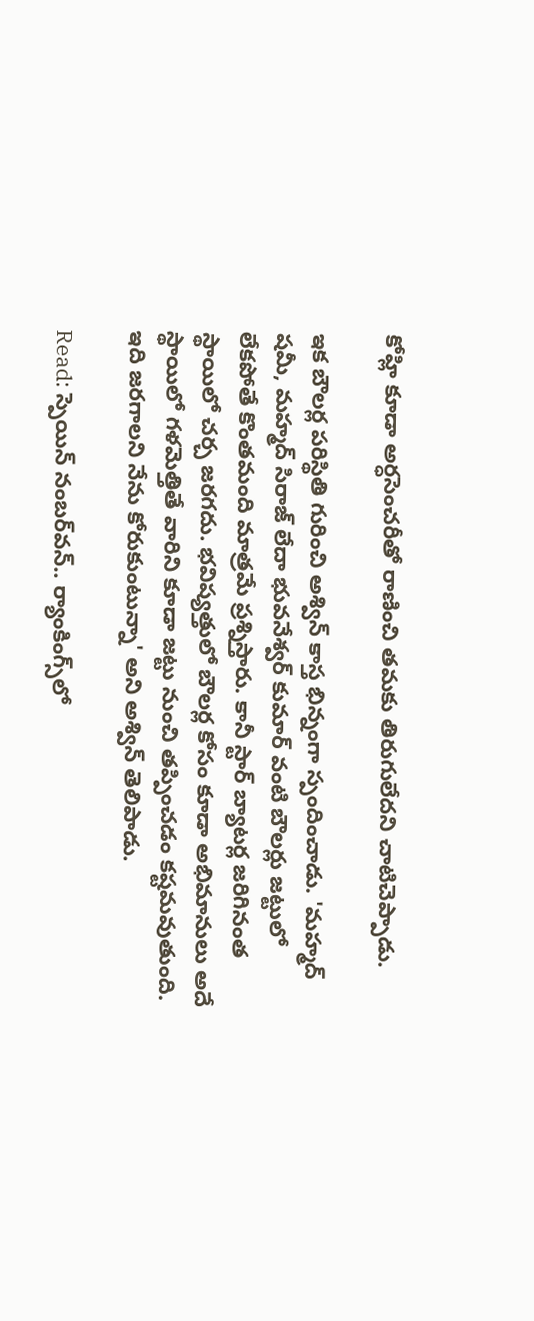కోహ్లి కూడా అర్ధసెంచరీతో రాణించి తమకు తిరుగులేదని చాటిచెప్పాడు.

ఇక బౌల‌ర్ల‌ పరిస్థితి గురించి అశ్విన్ కాస్త భిన్నంగా స్పందించాడు. 'మహ్మద్ షమీ, మహ్మద్ సిరాజ్ లేదా భువనేశ్వర్ కుమార్ వంటి బౌలర్లు జట్టులో లేకపోతే కొంతమంది మాత్రమే ప్రశ్నిస్తారు. కానీ స్టార్ బ్యాటర్ల జరిగినంత స్థాయిలో చర్చ జరగదు. భవిష్యత్తులో బౌలర్ల కోసం కూడా అభిమానులు అదే స్థాయిలో గళమెత్తితే వారిని కూడా జట్టు నుంచి తప్పించడం కష్టమవుతుంది. ఇది జరగాలని నేను కోరుకుంటున్నా' అని అశ్విన్ తెలిపాడు.

Read: స్పెయిన్‌ నంబర్‌వన్‌.. ర్యాంకింగ్స్‌లో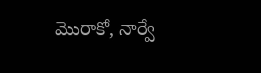మొరాకో, నార్వే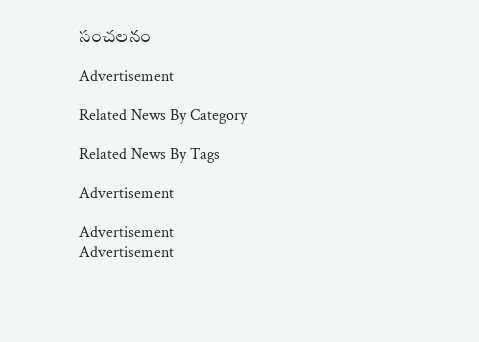సంచ‌ల‌నం

Advertisement

Related News By Category

Related News By Tags

Advertisement

Advertisement
Advertisement